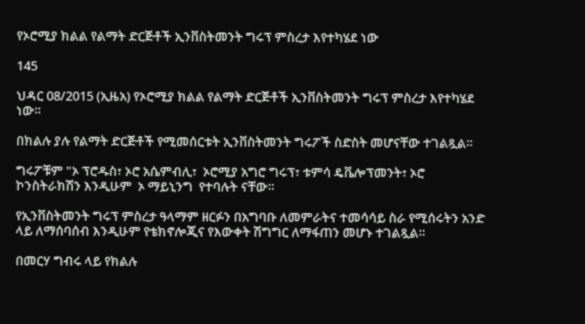የኦሮሚያ ክልል የልማት ድርጅቶች ኢንቨስትመንት ግሩፕ ምስረታ እየተካሄደ ነው

145

ህዳር 08/2015 (ኢዜአ) የኦሮሚያ ክልል የልማት ድርጅቶች ኢንቨስትመንት ግሩፕ ምስረታ እየተካሄደ ነው።

በክልሉ ያሉ የልማት ድርጅቶች የሚመሰርቱት ኢንቨስትመንት ግሩፖች ስድስት መሆናቸው ተገልጿል።

ግሩፖቹም "ኦ ፕሮዱስ፣ ኦሮ አሴምብሊ፣  ኦሮሚያ አግሮ ግሩፕ፣ ቱምሳ ዴቬሎፕመንት፣ ኦሮ ኮንስትራክሽን እንዲሁም  ኦ ማይኒንግ  የተባሉት ናቸው።

የኢንቨስትመንት ግሩፕ ምስረታ ዓላማም ዘርፉን በአግባቡ ለመምራትና ተመሳሳይ ስራ የሚሰሩትን አንድ ላይ ለማሰባሰብ እንዲሁም የቴክኖሎጂና የእውቀት ሽግግር ለማፋጠን መሆኑ ተገልጿል።

በመርሃ ግብሩ ላይ የክልሉ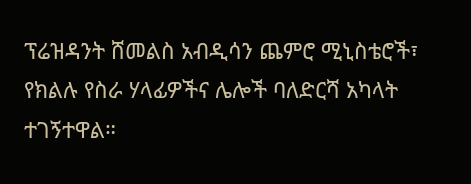ፕሬዝዳንት ሸመልስ አብዲሳን ጨምሮ ሚኒስቴሮች፣ የክልሉ የስራ ሃላፊዎችና ሌሎች ባለድርሻ አካላት ተገኝተዋል።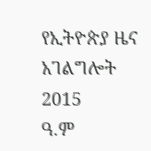የኢትዮጵያ ዜና አገልግሎት
2015
ዓ.ም